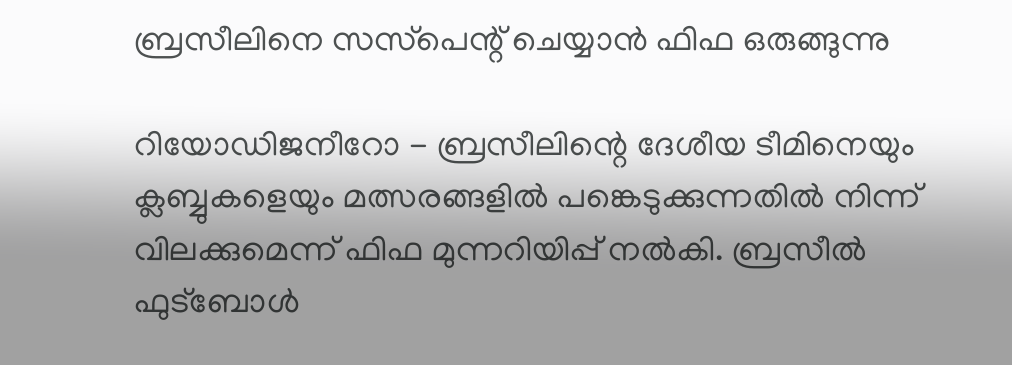ബ്രസീലിനെ സസ്‌പെന്റ് ചെയ്യാന്‍ ഫിഫ ഒരുങ്ങുന്നു

റിയോഡിജനീറോ - ബ്രസീലിന്റെ ദേശീയ ടീമിനെയും ക്ലബ്ബുകളെയും മത്സരങ്ങളില്‍ പങ്കെടുക്കുന്നതില്‍ നിന്ന് വിലക്കുമെന്ന് ഫിഫ മുന്നറിയിപ്പ് നല്‍കി. ബ്രസീല്‍ ഫുട്‌ബോള്‍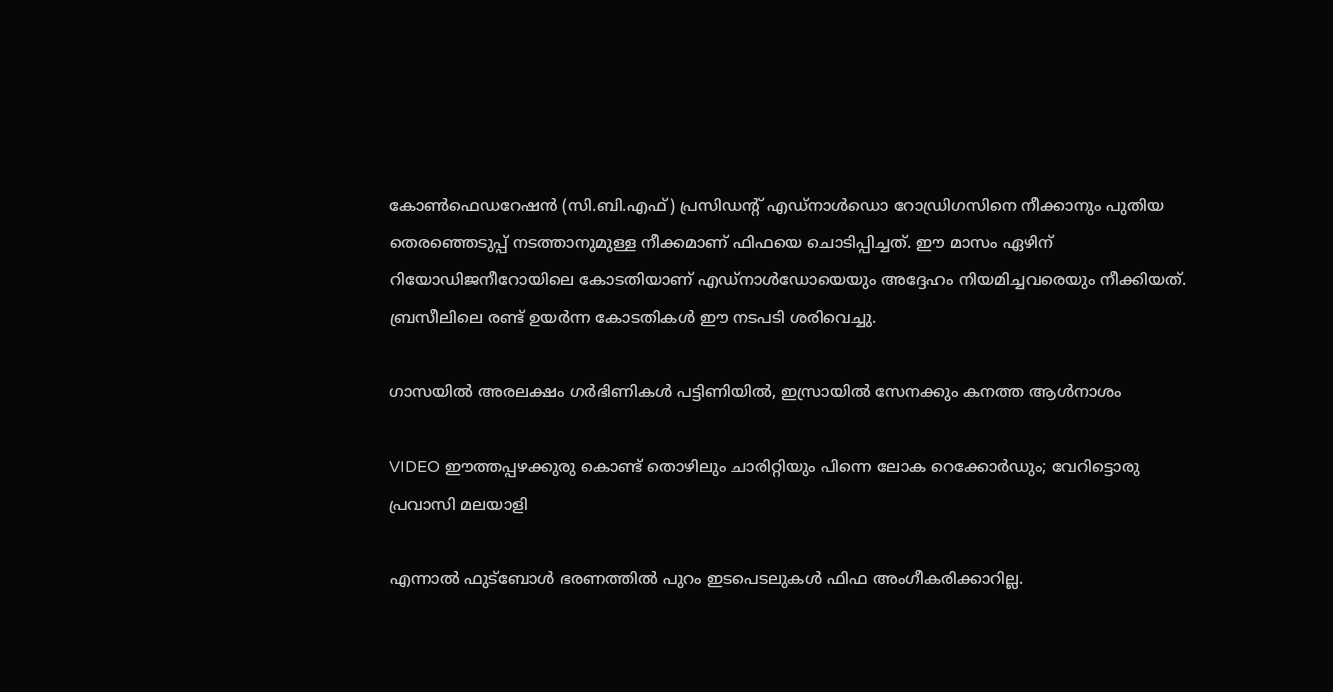കോണ്‍ഫെഡറേഷന്‍ (സി.ബി.എഫ്) പ്രസിഡന്റ് എഡ്‌നാള്‍ഡൊ റോഡ്രിഗസിനെ നീക്കാനും പുതിയ തെരഞ്ഞെടുപ്പ് നടത്താനുമുള്ള നീക്കമാണ് ഫിഫയെ ചൊടിപ്പിച്ചത്. ഈ മാസം ഏഴിന് റിയോഡിജനീറോയിലെ കോടതിയാണ് എഡ്‌നാള്‍ഡോയെയും അദ്ദേഹം നിയമിച്ചവരെയും നീക്കിയത്. ബ്രസീലിലെ രണ്ട് ഉയര്‍ന്ന കോടതികള്‍ ഈ നടപടി ശരിവെച്ചു.

ഗാസയില്‍ അരലക്ഷം ഗര്‍ഭിണികള്‍ പട്ടിണിയില്‍, ഇസ്രായില്‍ സേനക്കും കനത്ത ആള്‍നാശം

VIDEO ഈത്തപ്പഴക്കുരു കൊണ്ട് തൊഴിലും ചാരിറ്റിയും പിന്നെ ലോക റെക്കോര്‍ഡും; വേറിട്ടൊരു പ്രവാസി മലയാളി

എന്നാല്‍ ഫുട്‌ബോള്‍ ഭരണത്തില്‍ പുറം ഇടപെടലുകള്‍ ഫിഫ അംഗീകരിക്കാറില്ല.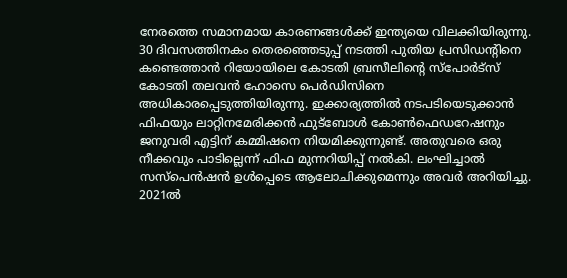നേരത്തെ സമാനമായ കാരണങ്ങള്‍ക്ക് ഇന്ത്യയെ വിലക്കിയിരുന്നു.
30 ദിവസത്തിനകം തെരഞ്ഞെടുപ്പ് നടത്തി പുതിയ പ്രസിഡന്റിനെ കണ്ടെത്താന്‍ റിയോയിലെ കോടതി ബ്രസീലിന്റെ സ്‌പോര്‍ട്‌സ് കോടതി തലവന്‍ ഹോസെ പെര്‍ഡിസിനെ അധികാരപ്പെടുത്തിയിരുന്നു. ഇക്കാര്യത്തില്‍ നടപടിയെടുക്കാന്‍ ഫിഫയും ലാറ്റിനമേരിക്കന്‍ ഫുട്‌ബോള്‍ കോണ്‍ഫെഡറേഷനും ജനുവരി എട്ടിന് കമ്മിഷനെ നിയമിക്കുന്നുണ്ട്. അതുവരെ ഒരു നീക്കവും പാടില്ലെന്ന് ഫിഫ മുന്നറിയിപ്പ് നല്‍കി. ലംഘിച്ചാല്‍ സസ്‌പെന്‍ഷന്‍ ഉള്‍പ്പെടെ ആലോചിക്കുമെന്നും അവര്‍ അറിയിച്ചു.
2021ല്‍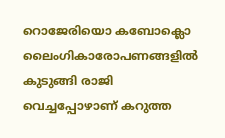റൊജേരിയൊ കബോക്ലൊ ലൈംഗികാരോപണങ്ങളില്‍ കുടുങ്ങി രാജി വെച്ചപ്പോഴാണ് കറുത്ത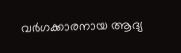വര്‍ഗക്കാരനായ ആദ്യ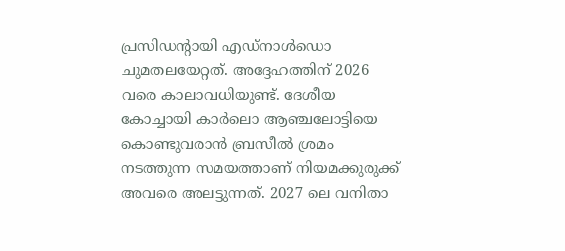പ്രസിഡന്റായി എഡ്‌നാള്‍ഡൊ ചുമതലയേറ്റത്. അദ്ദേഹത്തിന് 2026 വരെ കാലാവധിയുണ്ട്. ദേശീയ കോച്ചായി കാര്‍ലൊ ആഞ്ചലോട്ടിയെ കൊണ്ടുവരാന്‍ ബ്രസീല്‍ ശ്രമം നടത്തുന്ന സമയത്താണ് നിയമക്കുരുക്ക് അവരെ അലട്ടുന്നത്. 2027 ലെ വനിതാ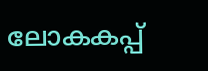ലോകകപ്പ്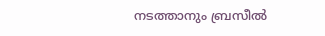നടത്താനും ബ്രസീല്‍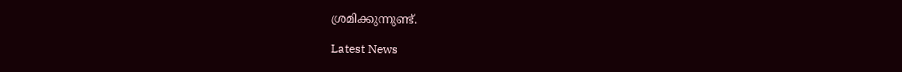ശ്രമിക്കുന്നുണ്ട്.

Latest News